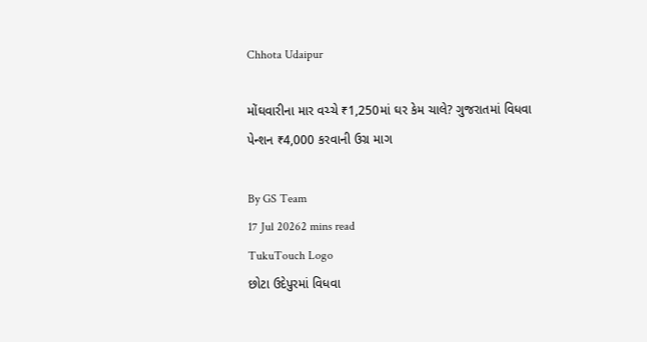Chhota Udaipur

મોંઘવારીના માર વચ્ચે ₹1,250માં ઘર કેમ ચાલે? ગુજરાતમાં વિધવા પેન્શન ₹4,000 કરવાની ઉગ્ર માગ

By GS Team
17 Jul 20262 mins read
TukuTouch Logo
છોટા ઉદેપુરમાં વિધવા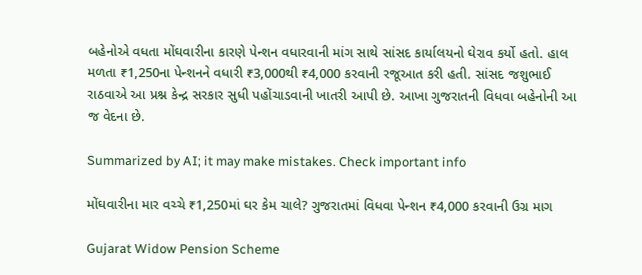બહેનોએ વધતા મોંઘવારીના કારણે પેન્શન વધારવાની માંગ સાથે સાંસદ કાર્યાલયનો ઘેરાવ કર્યો હતો. હાલ મળતા ₹1,250ના પેન્શનને વધારી ₹3,000થી ₹4,000 કરવાની રજૂઆત કરી હતી. સાંસદ જશુભાઈ રાઠવાએ આ પ્રશ્ન કેન્દ્ર સરકાર સુધી પહોંચાડવાની ખાતરી આપી છે. આખા ગુજરાતની વિધવા બહેનોની આ જ વેદના છે.

Summarized by AI; it may make mistakes. Check important info

મોંઘવારીના માર વચ્ચે ₹1,250માં ઘર કેમ ચાલે? ગુજરાતમાં વિધવા પેન્શન ₹4,000 કરવાની ઉગ્ર માગ

Gujarat Widow Pension Scheme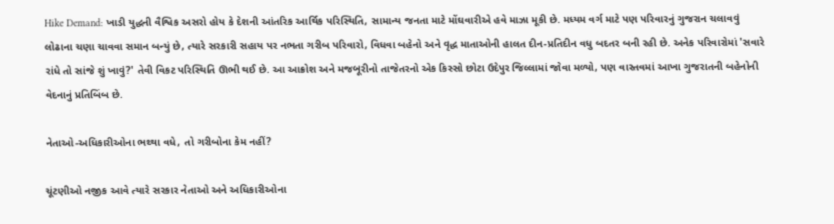Hike Demand: ખાડી યુદ્ધની વૈશ્વિક અસરો હોય કે દેશની આંતરિક આર્થિક પરિસ્થિતિ, સામાન્ય જનતા માટે મોંઘવારીએ હવે માઝા મૂકી છે. મધ્યમ વર્ગ માટે પણ પરિવારનું ગુજરાન ચલાવવું લોઢાના ચણા ચાવવા સમાન બન્યું છે, ત્યારે સરકારી સહાય પર નભતા ગરીબ પરિવારો, વિધવા બહેનો અને વૃદ્ધ માતાઓની હાલત દીન-પ્રતિદીન વધુ બદતર બની રહી છે. અનેક પરિવારોમાં 'સવારે રાંધે તો સાંજે શું ખાવું?' તેવી વિકટ પરિસ્થિતિ ઊભી થઈ છે. આ આક્રોશ અને મજબૂરીનો તાજેતરનો એક કિસ્સો છોટા ઉદેપુર જિલ્લામાં જોવા મળ્યો, પણ વાસ્તવમાં આખા ગુજરાતની બહેનોની વેદનાનું પ્રતિબિંબ છે.

નેતાઓ-અધિકારીઓના ભથ્થા વધે, તો ગરીબોના કેમ નહીં?

ચૂંટણીઓ નજીક આવે ત્યારે સરકાર નેતાઓ અને અધિકારીઓના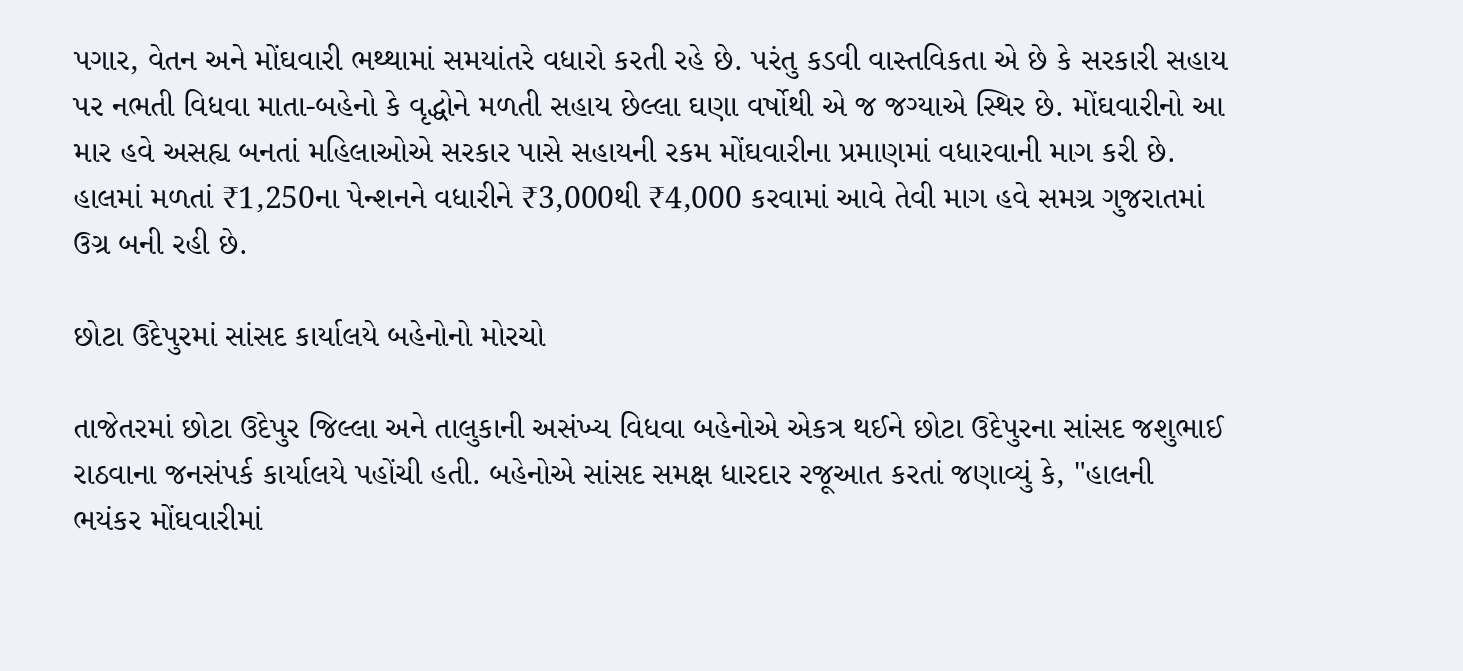પગાર, વેતન અને મોંઘવારી ભથ્થામાં સમયાંતરે વધારો કરતી રહે છે. પરંતુ કડવી વાસ્તવિકતા એ છે કે સરકારી સહાય પર નભતી વિધવા માતા-બહેનો કે વૃદ્ધોને મળતી સહાય છેલ્લા ઘણા વર્ષોથી એ જ જગ્યાએ સ્થિર છે. મોંઘવારીનો આ માર હવે અસહ્ય બનતાં મહિલાઓએ સરકાર પાસે સહાયની રકમ મોંઘવારીના પ્રમાણમાં વધારવાની માગ કરી છે. હાલમાં મળતાં ₹1,250ના પેન્શનને વધારીને ₹3,000થી ₹4,000 કરવામાં આવે તેવી માગ હવે સમગ્ર ગુજરાતમાં ઉગ્ર બની રહી છે.

છોટા ઉદેપુરમાં સાંસદ કાર્યાલયે બહેનોનો મોરચો

તાજેતરમાં છોટા ઉદેપુર જિલ્લા અને તાલુકાની અસંખ્ય વિધવા બહેનોએ એકત્ર થઈને છોટા ઉદેપુરના સાંસદ જશુભાઈ રાઠવાના જનસંપર્ક કાર્યાલયે પહોંચી હતી. બહેનોએ સાંસદ સમક્ષ ધારદાર રજૂઆત કરતાં જણાવ્યું કે, "હાલની ભયંકર મોંઘવારીમાં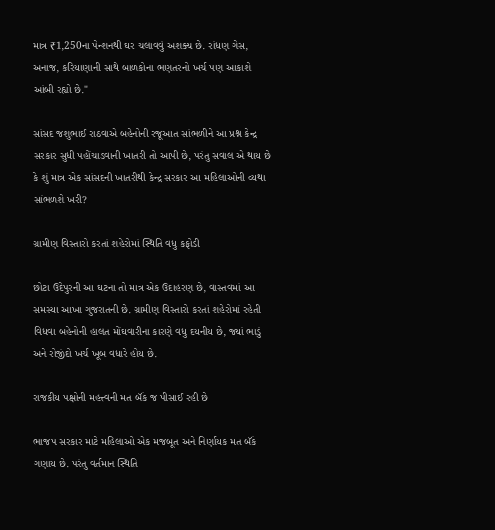માત્ર ₹1,250ના પેન્શનથી ઘર ચલાવવું અશક્ય છે. રાંધણ ગેસ, અનાજ, કરિયાણાની સાથે બાળકોના ભણતરનો ખર્ચ પણ આકાશે આંબી રહ્યો છે."

સાંસદ જશુભાઈ રાઠવાએ બહેનોની રજૂઆત સાંભળીને આ પ્રશ્ન કેન્દ્ર સરકાર સુધી પહોંચાડવાની ખાતરી તો આપી છે, પરંતુ સવાલ એ થાય છે કે શું માત્ર એક સાંસદની ખાતરીથી કેન્દ્ર સરકાર આ મહિલાઓની વ્યથા સાંભળશે ખરી?

ગ્રામીણ વિસ્તારો કરતાં શહેરોમાં સ્થિતિ વધુ કફોડી

છોટા ઉદેપુરની આ ઘટના તો માત્ર એક ઉદાહરણ છે, વાસ્તવમાં આ સમસ્યા આખા ગુજરાતની છે. ગ્રામીણ વિસ્તારો કરતાં શહેરોમાં રહેતી વિધવા બહેનોની હાલત મોંઘવારીના કારણે વધુ દયનીય છે, જ્યાં ભાડું અને રોજીંદો ખર્ચ ખૂબ વધારે હોય છે.

રાજકીય પક્ષોની મહત્ત્વની મત બૅંક જ પીસાઈ રહી છે

ભાજપ સરકાર માટે મહિલાઓ એક મજબૂત અને નિર્ણાયક મત બૅંક ગણાય છે. પરંતુ વર્તમાન સ્થિતિ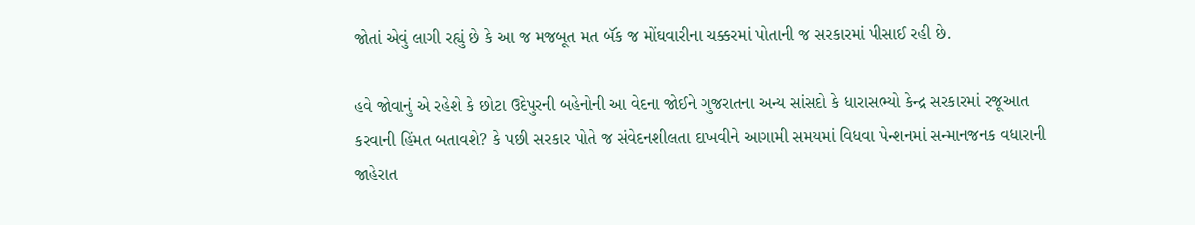જોતાં એવું લાગી રહ્યું છે કે આ જ મજબૂત મત બૅંક જ મોંઘવારીના ચક્કરમાં પોતાની જ સરકારમાં પીસાઈ રહી છે.

હવે જોવાનું એ રહેશે કે છોટા ઉદેપુરની બહેનોની આ વેદના જોઈને ગુજરાતના અન્ય સાંસદો કે ધારાસભ્યો કેન્દ્ર સરકારમાં રજૂઆત કરવાની હિંમત બતાવશે? કે પછી સરકાર પોતે જ સંવેદનશીલતા દાખવીને આગામી સમયમાં વિધવા પેન્શનમાં સન્માનજનક વધારાની જાહેરાત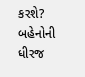કરશે? બહેનોની ધીરજ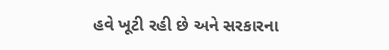હવે ખૂટી રહી છે અને સરકારના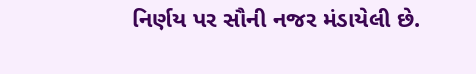નિર્ણય પર સૌની નજર મંડાયેલી છે.